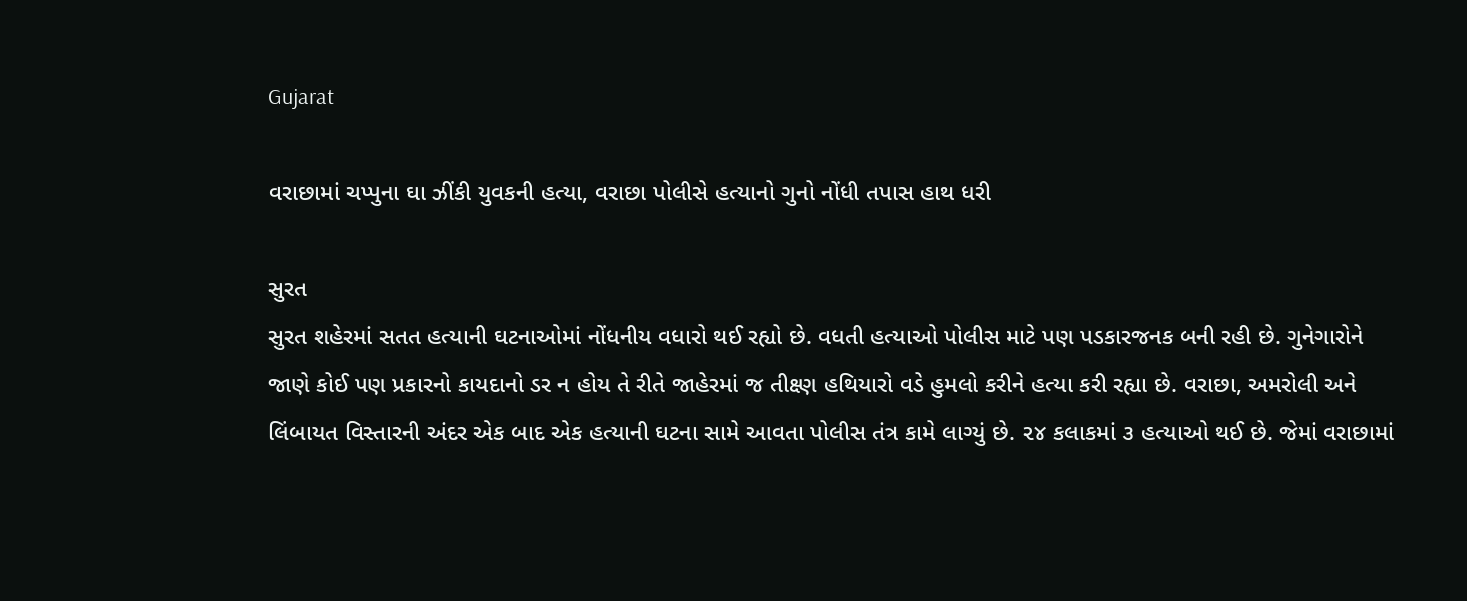Gujarat

વરાછામાં ચપ્પુના ઘા ઝીંકી યુવકની હત્યા, વરાછા પોલીસે હત્યાનો ગુનો નોંધી તપાસ હાથ ધરી

સુરત
સુરત શહેરમાં સતત હત્યાની ઘટનાઓમાં નોંધનીય વધારો થઈ રહ્યો છે. વધતી હત્યાઓ પોલીસ માટે પણ પડકારજનક બની રહી છે. ગુનેગારોને જાણે કોઈ પણ પ્રકારનો કાયદાનો ડર ન હોય તે રીતે જાહેરમાં જ તીક્ષ્ણ હથિયારો વડે હુમલો કરીને હત્યા કરી રહ્યા છે. વરાછા, અમરોલી અને લિંબાયત વિસ્તારની અંદર એક બાદ એક હત્યાની ઘટના સામે આવતા પોલીસ તંત્ર કામે લાગ્યું છે. ૨૪ કલાકમાં ૩ હત્યાઓ થઈ છે. જેમાં વરાછામાં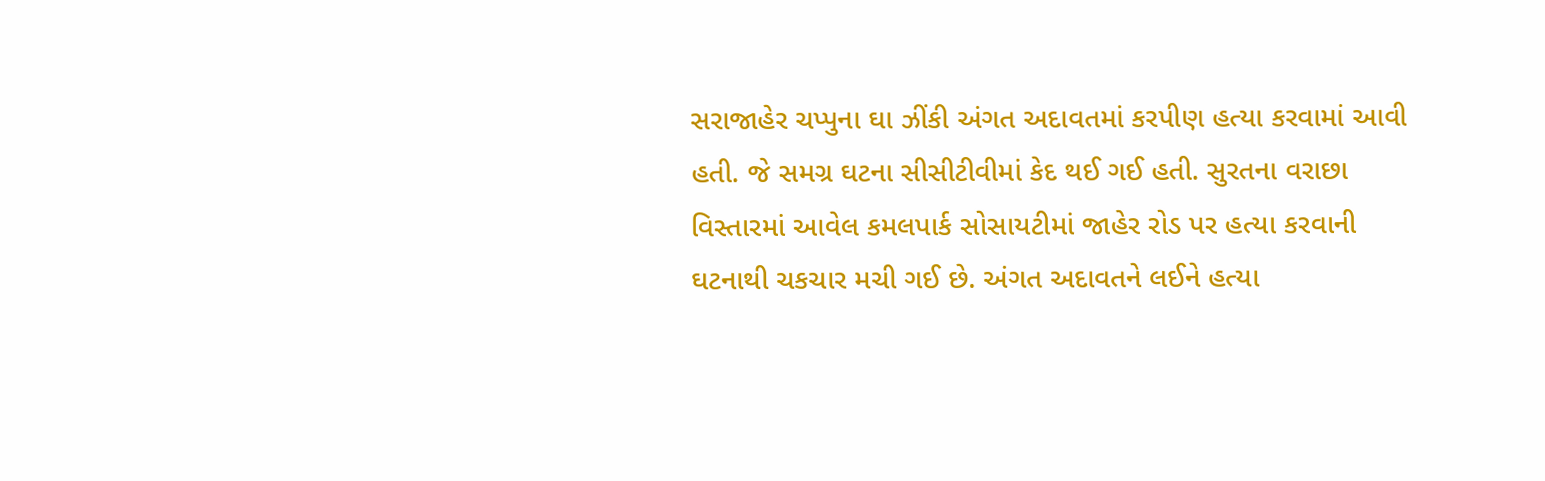સરાજાહેર ચપ્પુના ઘા ઝીંકી અંગત અદાવતમાં કરપીણ હત્યા કરવામાં આવી હતી. જે સમગ્ર ઘટના સીસીટીવીમાં કેદ થઈ ગઈ હતી. સુરતના વરાછા વિસ્તારમાં આવેલ કમલપાર્ક સોસાયટીમાં જાહેર રોડ પર હત્યા કરવાની ઘટનાથી ચકચાર મચી ગઈ છે. અંગત અદાવતને લઈને હત્યા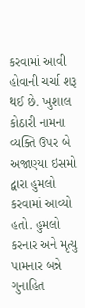કરવામાં આવી હોવાની ચર્ચા શરૂ થઈ છે. ખુશાલ કોઠારી નામના વ્યક્તિ ઉપર બે અજાણ્યા ઇસમો દ્વારા હુમલો કરવામાં આવ્યો હતો. હુમલો કરનાર અને મૃત્યુ પામનાર બન્ને ગુનાહિત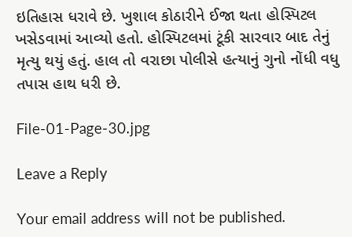ઇતિહાસ ધરાવે છે. ખુશાલ કોઠારીને ઈજા થતા હોસ્પિટલ ખસેડવામાં આવ્યો હતો. હોસ્પિટલમાં ટૂંકી સારવાર બાદ તેનું મૃત્યુ થયું હતું. હાલ તો વરાછા પોલીસે હત્યાનું ગુનો નોંધી વધુ તપાસ હાથ ધરી છે.

File-01-Page-30.jpg

Leave a Reply

Your email address will not be published.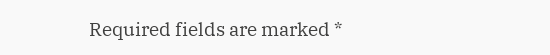Required fields are marked *